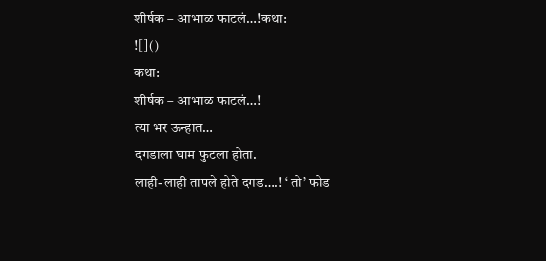शीर्षक – आभाळ फाटलं…!कथा:
![]()
कथा:
शीर्षक – आभाळ फाटलं…!
त्या भर ऊन्हात…
दगडाला घाम फुटला होता.
लाही-लाही तापले होते दगड….! ‘ तो’ फोड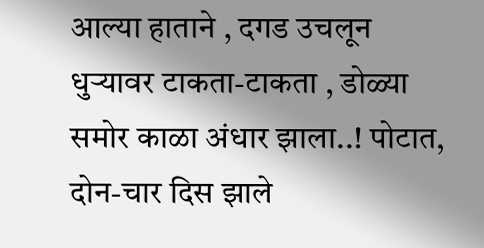आल्या हाताने , दगड उचलून धुऱ्यावर टाकता-टाकता , डोळ्या समोर काळा अंधार झाला..! पोटात, दोन-चार दिस झाले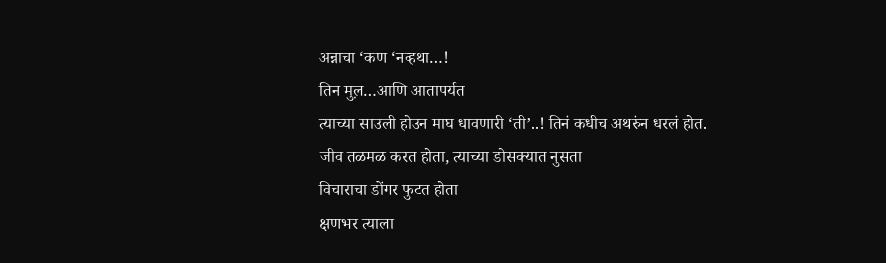अन्नाचा ‘कण ‘नव्हथा…!
तिन मुल़…आणि आतापर्यत
त्याच्या साउली होउन माघ धावणारी ‘ती’..! तिनं कधीच अथरुंन धरलं होत.
जीव तळमळ करत होता, त्याच्या डोसक्यात नुसता
विचाराचा डोंगर फुटत होता
क्षणभर त्याला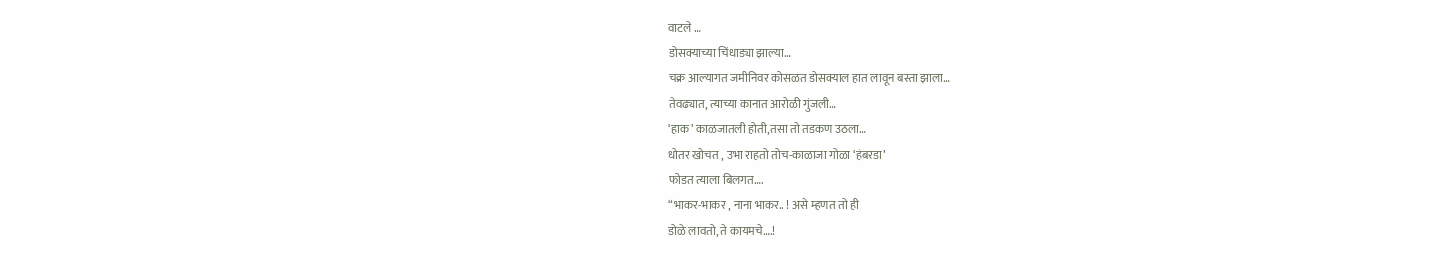वाटले …
डोसक्याच्या चिंधाड्या झाल्या…
चक्र आल्यागत जमीनिवर कोसळत डोसक्याल हात लावून बस्ता झाला…
तेवढ्यात, त्याच्या कानात आरोळी गुंजली…
‘हाक’ काळजातली होती,तसा तो तडकण उठला…
धोतर खोचत , उभा राहतो तोच-काळाजा गोळा ‘हंबरडा’
फोडत त्याला बिलगत….
“भाकर-भाकर , नाना भाकर.. ! असे म्हणत तो ही
डोळे लावतो, ते कायमचे….!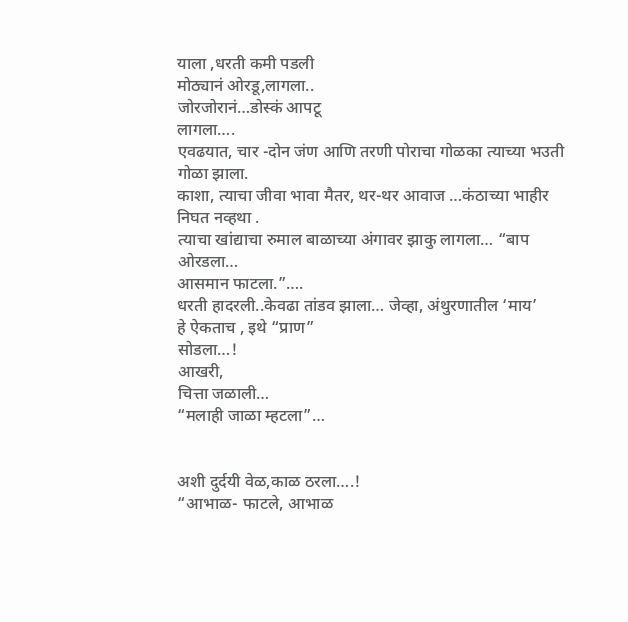याला ,धरती कमी पडली
मोठ्यानं ओरडू,लागला..
जोरजोरानं…डोस्कं आपटू
लागला….
एवढयात, चार -दोन जंण आणि तरणी पोराचा गोळका त्याच्या भउती गोळा झाला.
काशा, त्याचा जीवा भावा मैतर, थर-थर आवाज …कंठाच्या भाहीर निघत नव्हथा .
त्याचा खांद्याचा रुमाल बाळाच्या अंगावर झाकु लागला… “बाप ओरडला…
आसमान फाटला.”….
धरती हादरली..केवढा तांडव झाला… जेव्हा, अंथुरणातील ‘माय’
हे ऐकताच , इथे “प्राण”
सोडला…!
आखरी,
चित्ता जळाली…
“मलाही जाळा म्हटला”…


अशी दुर्दयी वेळ,काळ ठरला….!
“आभाळ- फाटले, आभाळ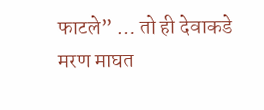फाटले” … तो ही देवाकडे
मरण माघत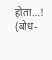होता…!
(बोध-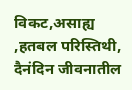विकट,असाह्य ,हतबल परिस्तिथी, दैनंदिन जीवनातील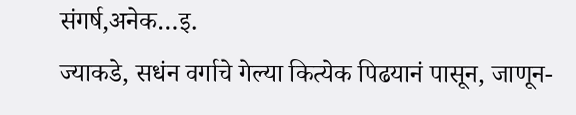संगर्ष,अनेक…इ.
ज्याकडे, सधंन वर्गाचे गेल्या कित्येक पिढयानं पासून, जाणून-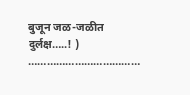बुजून जळ-जळीत
दुर्लक्ष…..! )
………………………………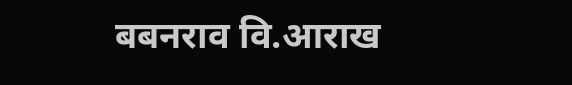बबनराव वि.आराख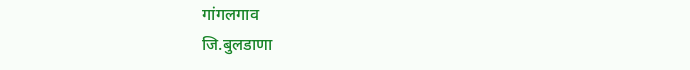गांगलगाव
जि.बुलडाणा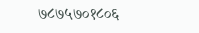७८७५७०१८०६